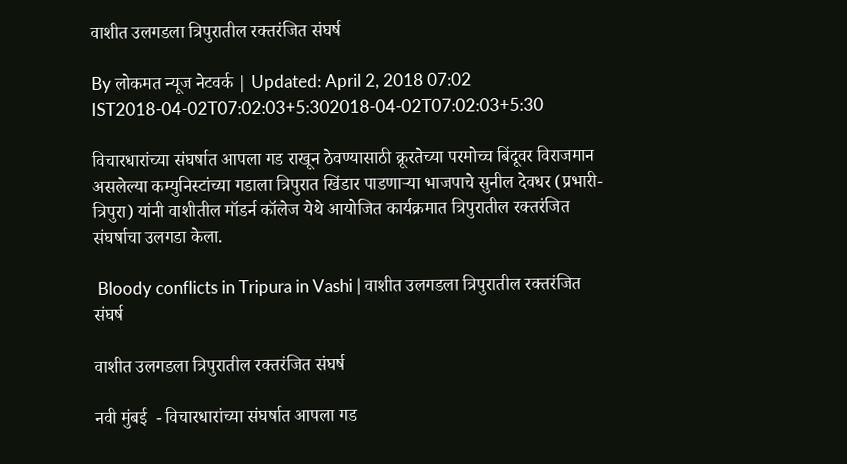वाशीत उलगडला त्रिपुरातील रक्तरंजित संघर्ष

By लोकमत न्यूज नेटवर्क | Updated: April 2, 2018 07:02 IST2018-04-02T07:02:03+5:302018-04-02T07:02:03+5:30

विचारधारांच्या संघर्षात आपला गड राखून ठेवण्यासाठी क्रूरतेच्या परमोच्च बिंदूवर विराजमान असलेल्या कम्युनिस्टांच्या गडाला त्रिपुरात खिंडार पाडणाऱ्या भाजपाचे सुनील देवधर (प्रभारी-त्रिपुरा) यांनी वाशीतील मॉडर्न कॉलेज येथे आयोजित कार्यक्रमात त्रिपुरातील रक्तरंजित संघर्षाचा उलगडा केला.

 Bloody conflicts in Tripura in Vashi | वाशीत उलगडला त्रिपुरातील रक्तरंजित संघर्ष

वाशीत उलगडला त्रिपुरातील रक्तरंजित संघर्ष

नवी मुंबई  - विचारधारांच्या संघर्षात आपला गड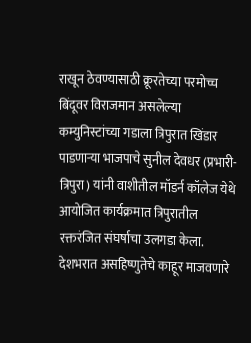राखून ठेवण्यासाठी क्रूरतेच्या परमोच्च बिंदूवर विराजमान असलेल्या कम्युनिस्टांच्या गडाला त्रिपुरात खिंडार पाडणाऱ्या भाजपाचे सुनील देवधर (प्रभारी-त्रिपुरा) यांनी वाशीतील मॉडर्न कॉलेज येथे आयोजित कार्यक्रमात त्रिपुरातील रक्तरंजित संघर्षाचा उलगडा केला.
देशभरात असहिष्णुतेचे काहूर माजवणारे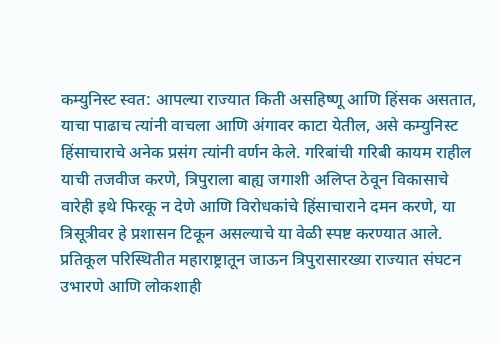कम्युनिस्ट स्वत: आपल्या राज्यात किती असहिष्णू आणि हिंसक असतात, याचा पाढाच त्यांनी वाचला आणि अंगावर काटा येतील, असे कम्युनिस्ट हिंसाचाराचे अनेक प्रसंग त्यांनी वर्णन केले. गरिबांची गरिबी कायम राहील याची तजवीज करणे, त्रिपुराला बाह्य जगाशी अलिप्त ठेवून विकासाचे वारेही इथे फिरकू न देणे आणि विरोधकांचे हिंसाचाराने दमन करणे, या त्रिसूत्रीवर हे प्रशासन टिकून असल्याचे या वेळी स्पष्ट करण्यात आले. प्रतिकूल परिस्थितीत महाराष्ट्रातून जाऊन त्रिपुरासारख्या राज्यात संघटन उभारणे आणि लोकशाही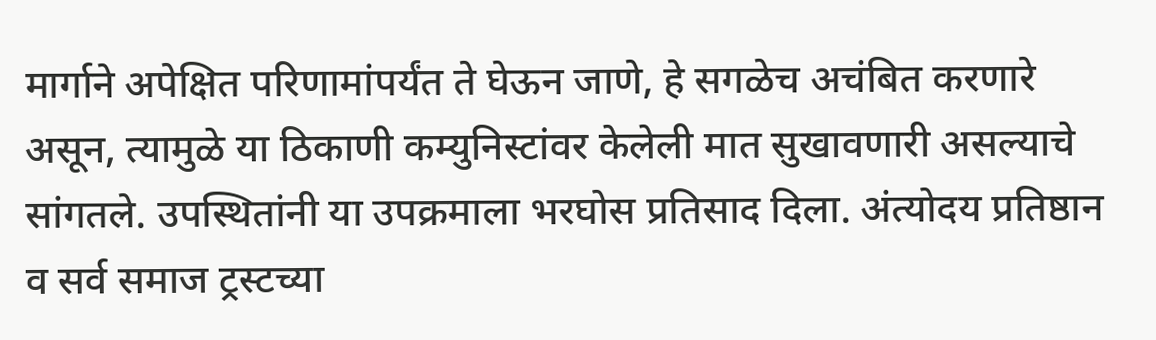मार्गाने अपेक्षित परिणामांपर्यंत ते घेऊन जाणे, हे सगळेच अचंबित करणारे असून, त्यामुळे या ठिकाणी कम्युनिस्टांवर केलेली मात सुखावणारी असल्याचे सांगतले. उपस्थितांनी या उपक्रमाला भरघोस प्रतिसाद दिला. अंत्योदय प्रतिष्ठान व सर्व समाज ट्रस्टच्या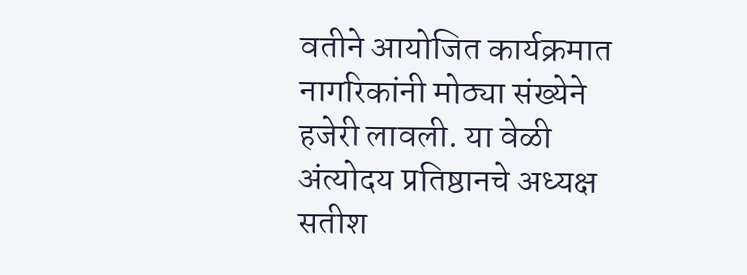वतीने आयोजित कार्यक्रमात नागरिकांनी मोठ्या संख्येने हजेरी लावली. या वेळी अंत्योदय प्रतिष्ठानचे अध्यक्ष सतीश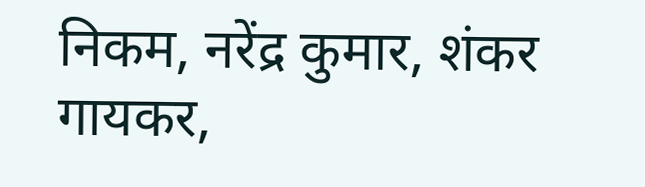निकम, नरेंद्र कुमार, शंकर गायकर,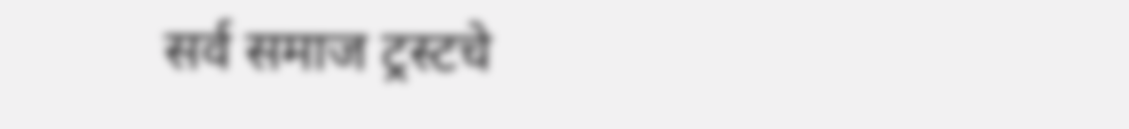सर्व समाज ट्रस्टचे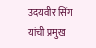उदयवीर सिंग यांची प्रमुख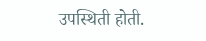उपस्थिती होती.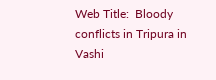Web Title:  Bloody conflicts in Tripura in Vashi